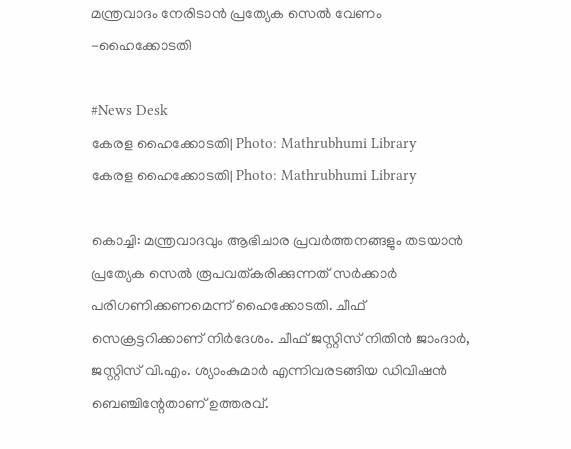മന്ത്രവാദം നേരിടാൻ പ്രത്യേക സെൽ വേണം -ഹൈക്കോടതി

#News Desk
കേരള ഹൈക്കോടതി| Photo: Mathrubhumi Library
കേരള ഹൈക്കോടതി| Photo: Mathrubhumi Library

കൊച്ചി: മന്ത്രവാദവും ആഭിചാര പ്രവർത്തനങ്ങളും തടയാൻ പ്രത്യേക സെൽ രൂപവത്കരിക്കുന്നത് സർക്കാർ പരിഗണിക്കണമെന്ന് ഹൈക്കോടതി. ചീഫ് സെക്രട്ടറിക്കാണ് നിർദേശം. ചീഫ് ജസ്റ്റിസ് നിതിൻ ജാംദാർ, ജസ്റ്റിസ് വി.എം. ശ്യാംകുമാർ എന്നിവരടങ്ങിയ ഡിവിഷൻ ബെഞ്ചിന്റേതാണ് ഉത്തരവ്.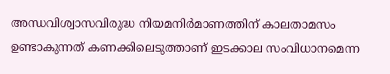അന്ധവിശ്വാസവിരുദ്ധ നിയമനിർമാണത്തിന് കാലതാമസം ഉണ്ടാകുന്നത് കണക്കിലെടുത്താണ് ഇടക്കാല സംവിധാനമെന്ന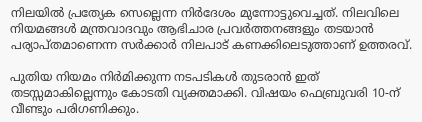നിലയിൽ പ്രത്യേക സെല്ലെന്ന നിർദേശം മുന്നോട്ടുവെച്ചത്. നിലവിലെ നിയമങ്ങൾ മന്ത്രവാദവും ആഭിചാര പ്രവർത്തനങ്ങളും തടയാൻ പര്യാപ്തമാണെന്ന സർക്കാർ നിലപാട് കണക്കിലെടുത്താണ് ഉത്തരവ്.

പുതിയ നിയമം നിർമിക്കുന്ന നടപടികൾ തുടരാൻ ഇത് തടസ്സമാകില്ലെന്നും കോടതി വ്യക്തമാക്കി. വിഷയം ഫെബ്രുവരി 10-ന് വീണ്ടും പരിഗണിക്കും.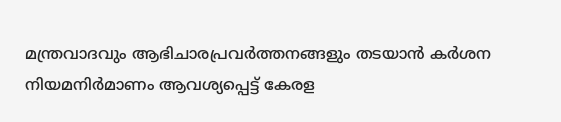മന്ത്രവാദവും ആഭിചാരപ്രവർത്തനങ്ങളും തടയാൻ കർശന നിയമനിർമാണം ആവശ്യപ്പെട്ട് കേരള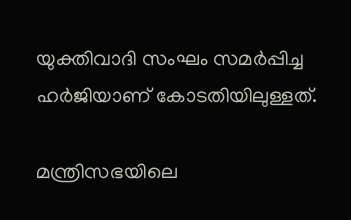യുക്തിവാദി സംഘം സമർപ്പിച്ച ഹർജിയാണ് കോടതിയിലുള്ളത്.

മന്ത്രിസഭയിലെ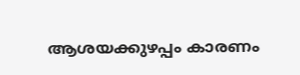ആശയക്കുഴപ്പം കാരണം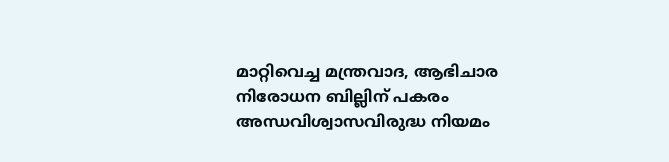മാറ്റിവെച്ച മന്ത്രവാദ, ആഭിചാര നിരോധന ബില്ലിന് പകരം അന്ധവിശ്വാസവിരുദ്ധ നിയമം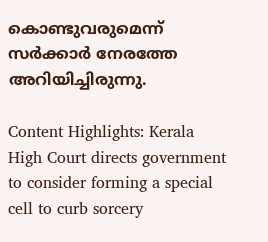കൊണ്ടുവരുമെന്ന് സർക്കാർ നേരത്തേ അറിയിച്ചിരുന്നു.

Content Highlights: Kerala High Court directs government to consider forming a special cell to curb sorcery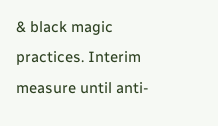& black magic practices. Interim measure until anti-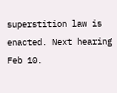superstition law is enacted. Next hearing Feb 10.